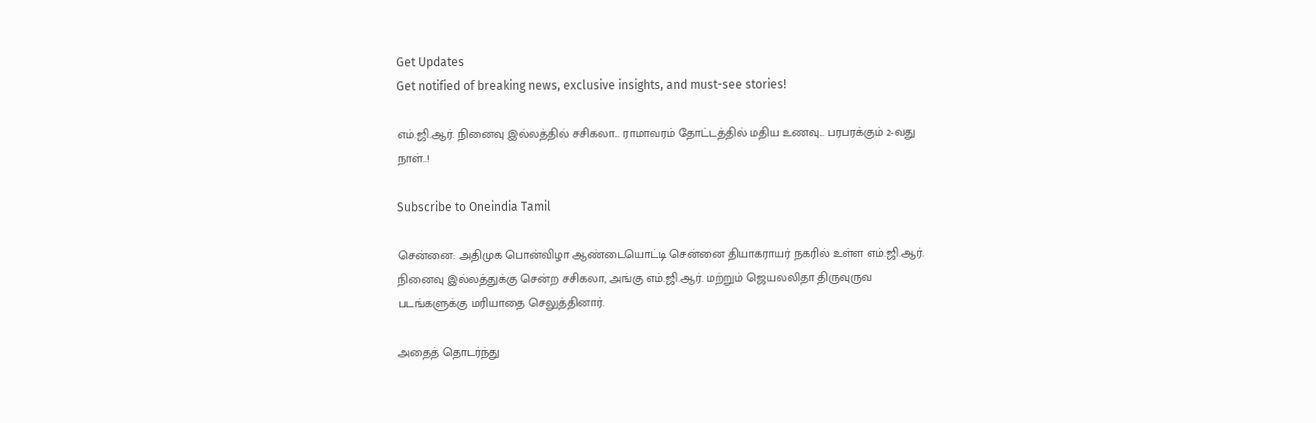Get Updates
Get notified of breaking news, exclusive insights, and must-see stories!

எம்.ஜி.ஆர். நினைவு இல்லத்தில் சசிகலா... ராமாவரம் தோட்டத்தில் மதிய உணவு... பரபரக்கும் 2-வது நாள்..!

Subscribe to Oneindia Tamil

சென்னை: அதிமுக பொன்விழா ஆண்டையொட்டி சென்னை தியாகராயர் நகரில் உள்ள எம்.ஜி.ஆர். நினைவு இல்லத்துக்கு சென்ற சசிகலா, அங்கு எம்.ஜி.ஆர். மற்றும் ஜெயலலிதா திருவுருவ படங்களுக்கு மரியாதை செலுத்தினார்.

அதைத் தொடர்ந்து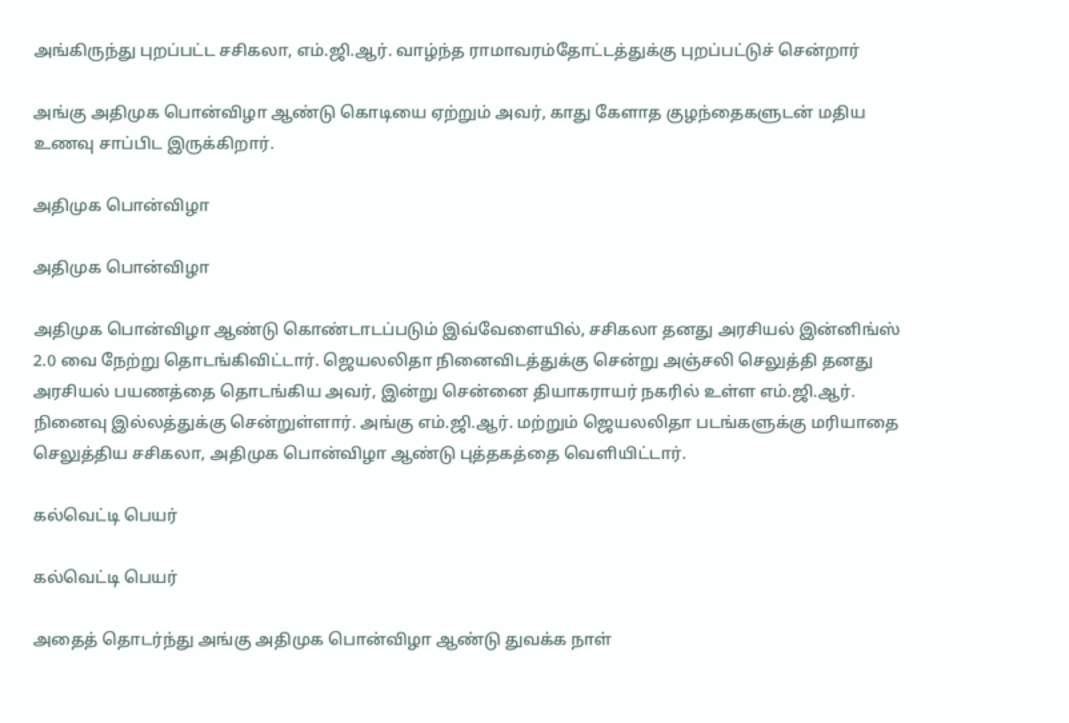அங்கிருந்து புறப்பட்ட சசிகலா, எம்.ஜி.ஆர். வாழ்ந்த ராமாவரம்தோட்டத்துக்கு புறப்பட்டுச் சென்றார்

அங்கு அதிமுக பொன்விழா ஆண்டு கொடியை ஏற்றும் அவர், காது கேளாத குழந்தைகளுடன் மதிய உணவு சாப்பிட இருக்கிறார்.

அதிமுக பொன்விழா

அதிமுக பொன்விழா

அதிமுக பொன்விழா ஆண்டு கொண்டாடப்படும் இவ்வேளையில், சசிகலா தனது அரசியல் இன்னிங்ஸ் 2.0 வை நேற்று தொடங்கிவிட்டார். ஜெயலலிதா நினைவிடத்துக்கு சென்று அஞ்சலி செலுத்தி தனது அரசியல் பயணத்தை தொடங்கிய அவர், இன்று சென்னை தியாகராயர் நகரில் உள்ள எம்.ஜி.ஆர். நினைவு இல்லத்துக்கு சென்றுள்ளார். அங்கு எம்.ஜி.ஆர். மற்றும் ஜெயலலிதா படங்களுக்கு மரியாதை செலுத்திய சசிகலா, அதிமுக பொன்விழா ஆண்டு புத்தகத்தை வெளியிட்டார்.

கல்வெட்டி பெயர்

கல்வெட்டி பெயர்

அதைத் தொடர்ந்து அங்கு அதிமுக பொன்விழா ஆண்டு துவக்க நாள்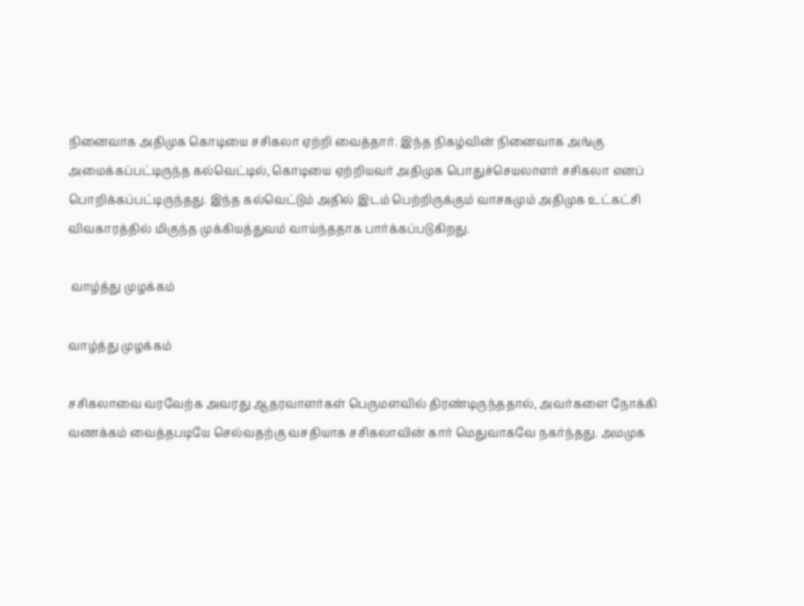நினைவாக அதிமுக கொடியை சசிகலா ஏற்றி வைத்தார். இந்த நிகழ்வின் நினைவாக அங்கு அமைக்கப்பட்டிருந்த கல்வெட்டில், கொடியை ஏற்றியவர் அதிமுக பொதுச்செயலாளர் சசிகலா எனப் பொறிக்கப்பட்டிருந்தது. இந்த கல்வெட்டும் அதில் இடம் பெற்றிருக்கும் வாசகமும் அதிமுக உட்கட்சி விவகாரத்தில் மிகுந்த முக்கியத்துவம் வாய்ந்ததாக பார்க்கப்படுகிறது.

 வாழ்த்து முழக்கம்

வாழ்த்து முழக்கம்

சசிகலாவை வரவேற்க அவரது ஆதரவாளர்கள் பெருமளவில் திரண்டிருந்ததால், அவர்களை நோக்கி வணக்கம் வைத்தபடியே செல்வதற்கு வசதியாக சசிகலாவின் கார் மெதுவாகவே நகர்ந்தது. அமமுக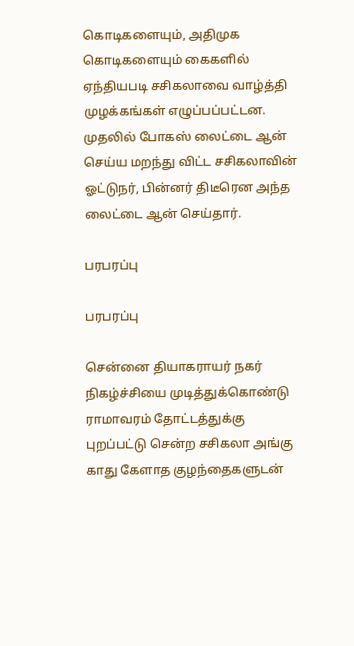கொடிகளையும், அதிமுக கொடிகளையும் கைகளில் ஏந்தியபடி சசிகலாவை வாழ்த்தி முழக்கங்கள் எழுப்பப்பட்டன. முதலில் போகஸ் லைட்டை ஆன் செய்ய மறந்து விட்ட சசிகலாவின் ஓட்டுநர், பின்னர் திடீரென அந்த லைட்டை ஆன் செய்தார்.

பரபரப்பு

பரபரப்பு

சென்னை தியாகராயர் நகர் நிகழ்ச்சியை முடித்துக்கொண்டு ராமாவரம் தோட்டத்துக்கு புறப்பட்டு சென்ற சசிகலா அங்கு காது கேளாத குழந்தைகளுடன்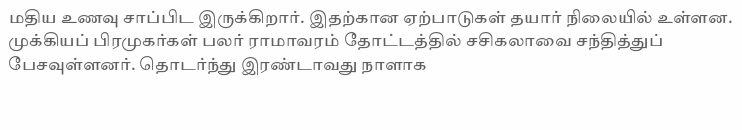மதிய உணவு சாப்பிட இருக்கிறார். இதற்கான ஏற்பாடுகள் தயார் நிலையில் உள்ளன. முக்கியப் பிரமுகர்கள் பலர் ராமாவரம் தோட்டத்தில் சசிகலாவை சந்தித்துப் பேசவுள்ளனர். தொடர்ந்து இரண்டாவது நாளாக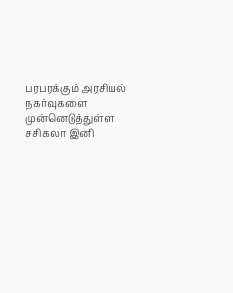பரபரக்கும் அரசியல் நகர்வுகளை முன்னெடுத்துள்ள சசிகலா இனி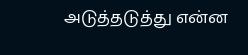அடுத்தடுத்து என்ன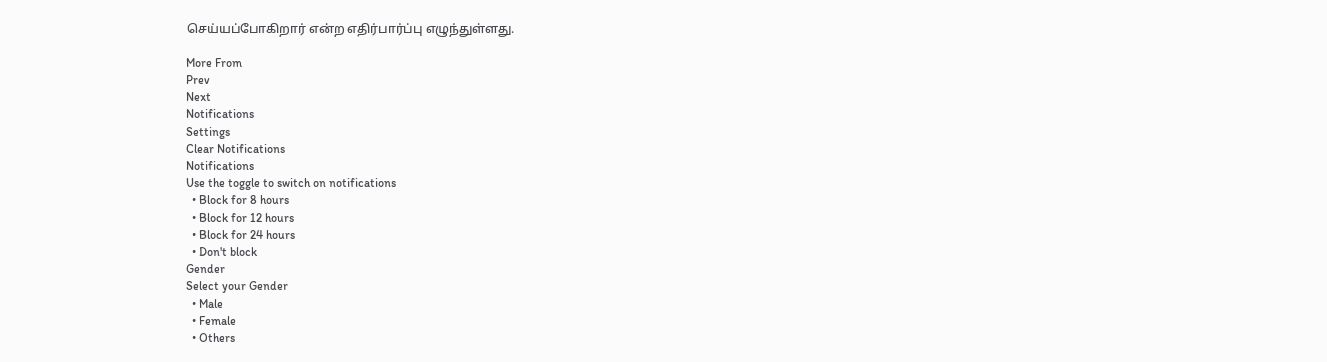செய்யப்போகிறார் என்ற எதிர்பார்ப்பு எழுந்துள்ளது.

More From
Prev
Next
Notifications
Settings
Clear Notifications
Notifications
Use the toggle to switch on notifications
  • Block for 8 hours
  • Block for 12 hours
  • Block for 24 hours
  • Don't block
Gender
Select your Gender
  • Male
  • Female
  • Others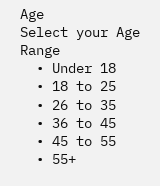Age
Select your Age Range
  • Under 18
  • 18 to 25
  • 26 to 35
  • 36 to 45
  • 45 to 55
  • 55+